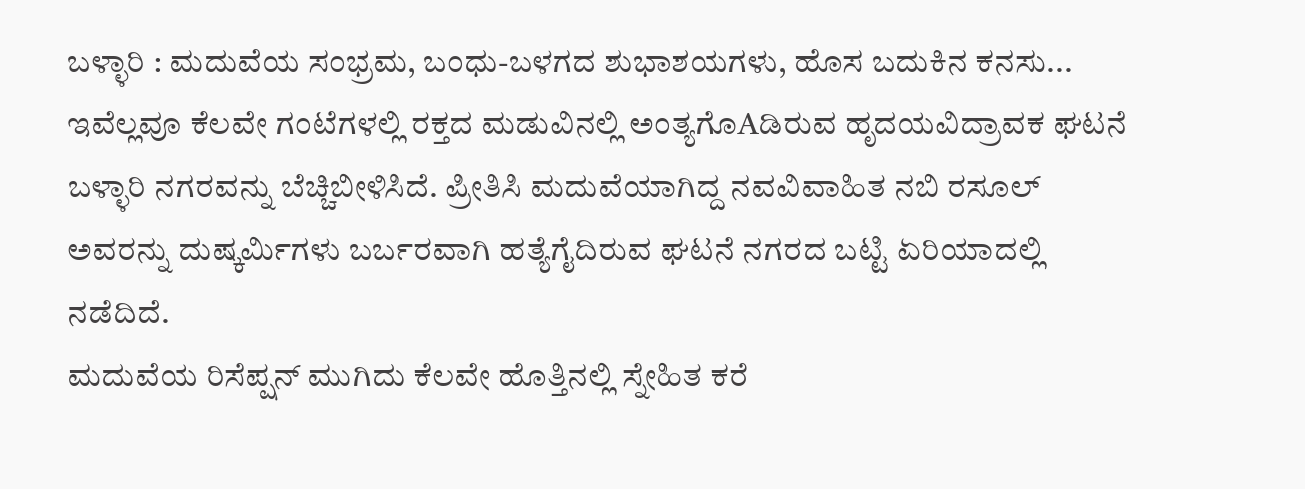ಬಳ್ಳಾರಿ : ಮದುವೆಯ ಸಂಭ್ರಮ, ಬಂಧು-ಬಳಗದ ಶುಭಾಶಯಗಳು, ಹೊಸ ಬದುಕಿನ ಕನಸು... ಇವೆಲ್ಲವೂ ಕೆಲವೇ ಗಂಟೆಗಳಲ್ಲಿ ರಕ್ತದ ಮಡುವಿನಲ್ಲಿ ಅಂತ್ಯಗೊAಡಿರುವ ಹೃದಯವಿದ್ರಾವಕ ಘಟನೆ ಬಳ್ಳಾರಿ ನಗರವನ್ನು ಬೆಚ್ಚಿಬೀಳಿಸಿದೆ. ಪ್ರೀತಿಸಿ ಮದುವೆಯಾಗಿದ್ದ ನವವಿವಾಹಿತ ನಬಿ ರಸೂಲ್ ಅವರನ್ನು ದುಷ್ಕರ್ಮಿಗಳು ಬರ್ಬರವಾಗಿ ಹತ್ಯೆಗೈದಿರುವ ಘಟನೆ ನಗರದ ಬಟ್ಟಿ ಏರಿಯಾದಲ್ಲಿ ನಡೆದಿದೆ.
ಮದುವೆಯ ರಿಸೆಪ್ಷನ್ ಮುಗಿದು ಕೆಲವೇ ಹೊತ್ತಿನಲ್ಲಿ ಸ್ನೇಹಿತ ಕರೆ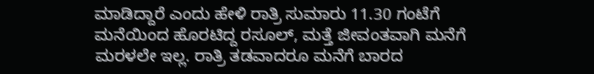ಮಾಡಿದ್ದಾರೆ ಎಂದು ಹೇಳಿ ರಾತ್ರಿ ಸುಮಾರು 11.30 ಗಂಟೆಗೆ ಮನೆಯಿಂದ ಹೊರಟಿದ್ದ ರಸೂಲ್, ಮತ್ತೆ ಜೀವಂತವಾಗಿ ಮನೆಗೆ ಮರಳಲೇ ಇಲ್ಲ. ರಾತ್ರಿ ತಡವಾದರೂ ಮನೆಗೆ ಬಾರದ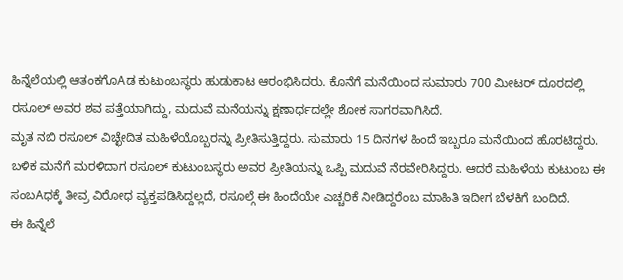ಹಿನ್ನೆಲೆಯಲ್ಲಿ ಆತಂಕಗೊAಡ ಕುಟುಂಬಸ್ಥರು ಹುಡುಕಾಟ ಆರಂಭಿಸಿದರು. ಕೊನೆಗೆ ಮನೆಯಿಂದ ಸುಮಾರು 700 ಮೀಟರ್ ದೂರದಲ್ಲಿ ರಸೂಲ್ ಅವರ ಶವ ಪತ್ತೆಯಾಗಿದ್ದು, ಮದುವೆ ಮನೆಯನ್ನು ಕ್ಷಣಾರ್ಧದಲ್ಲೇ ಶೋಕ ಸಾಗರವಾಗಿಸಿದೆ.
ಮೃತ ನಬಿ ರಸೂಲ್ ವಿಚ್ಛೇದಿತ ಮಹಿಳೆಯೊಬ್ಬರನ್ನು ಪ್ರೀತಿಸುತ್ತಿದ್ದರು. ಸುಮಾರು 15 ದಿನಗಳ ಹಿಂದೆ ಇಬ್ಬರೂ ಮನೆಯಿಂದ ಹೊರಟಿದ್ದರು. ಬಳಿಕ ಮನೆಗೆ ಮರಳಿದಾಗ ರಸೂಲ್ ಕುಟುಂಬಸ್ಥರು ಅವರ ಪ್ರೀತಿಯನ್ನು ಒಪ್ಪಿ ಮದುವೆ ನೆರವೇರಿಸಿದ್ದರು. ಆದರೆ ಮಹಿಳೆಯ ಕುಟುಂಬ ಈ ಸಂಬAಧಕ್ಕೆ ತೀವ್ರ ವಿರೋಧ ವ್ಯಕ್ತಪಡಿಸಿದ್ದಲ್ಲದೆ, ರಸೂಲ್ಗೆ ಈ ಹಿಂದೆಯೇ ಎಚ್ಚರಿಕೆ ನೀಡಿದ್ದರೆಂಬ ಮಾಹಿತಿ ಇದೀಗ ಬೆಳಕಿಗೆ ಬಂದಿದೆ.
ಈ ಹಿನ್ನೆಲೆ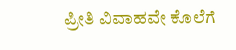ಪ್ರೀತಿ ವಿವಾಹವೇ ಕೊಲೆಗೆ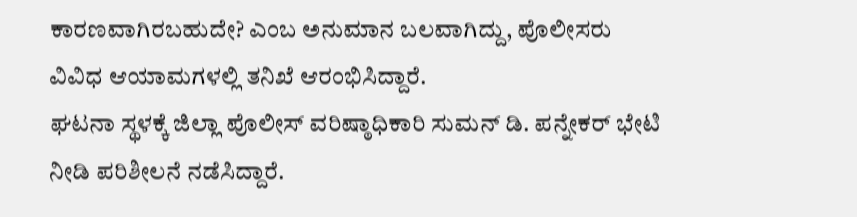ಕಾರಣವಾಗಿರಬಹುದೇ? ಎಂಬ ಅನುಮಾನ ಬಲವಾಗಿದ್ದು, ಪೊಲೀಸರು ವಿವಿಧ ಆಯಾಮಗಳಲ್ಲಿ ತನಿಖೆ ಆರಂಭಿಸಿದ್ದಾರೆ.
ಘಟನಾ ಸ್ಥಳಕ್ಕೆ ಜಿಲ್ಲಾ ಪೊಲೀಸ್ ವರಿಷ್ಠಾಧಿಕಾರಿ ಸುಮನ್ ಡಿ. ಪನ್ನೇಕರ್ ಭೇಟಿ ನೀಡಿ ಪರಿಶೀಲನೆ ನಡೆಸಿದ್ದಾರೆ.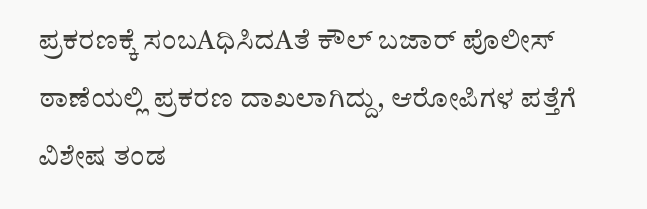ಪ್ರಕರಣಕ್ಕೆ ಸಂಬAಧಿಸಿದAತೆ ಕೌಲ್ ಬಜಾರ್ ಪೊಲೀಸ್ ಠಾಣೆಯಲ್ಲಿ ಪ್ರಕರಣ ದಾಖಲಾಗಿದ್ದು, ಆರೋಪಿಗಳ ಪತ್ತೆಗೆ ವಿಶೇಷ ತಂಡ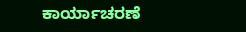ಕಾರ್ಯಾಚರಣೆ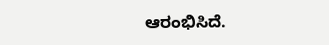ಆರಂಭಿಸಿದೆ.